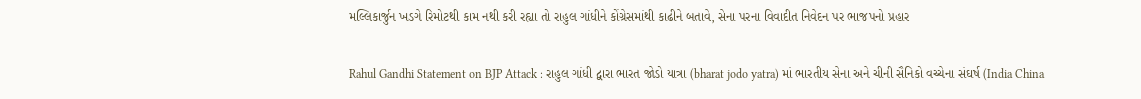મલ્લિકાર્જુન ખડગે રિમોટથી કામ નથી કરી રહ્યા તો રાહુલ ગાંધીને કોંગ્રેસમાંથી કાઢીને બતાવે, સેના પરના વિવાદીત નિવેદન પર ભાજપનો પ્રહાર

Rahul Gandhi Statement on BJP Attack : રાહુલ ગાંધી દ્વારા ભારત જોડો યાત્રા (bharat jodo yatra) માં ભારતીય સેના અને ચીની સૈનિકો વચ્ચેના સંઘર્ષ (India China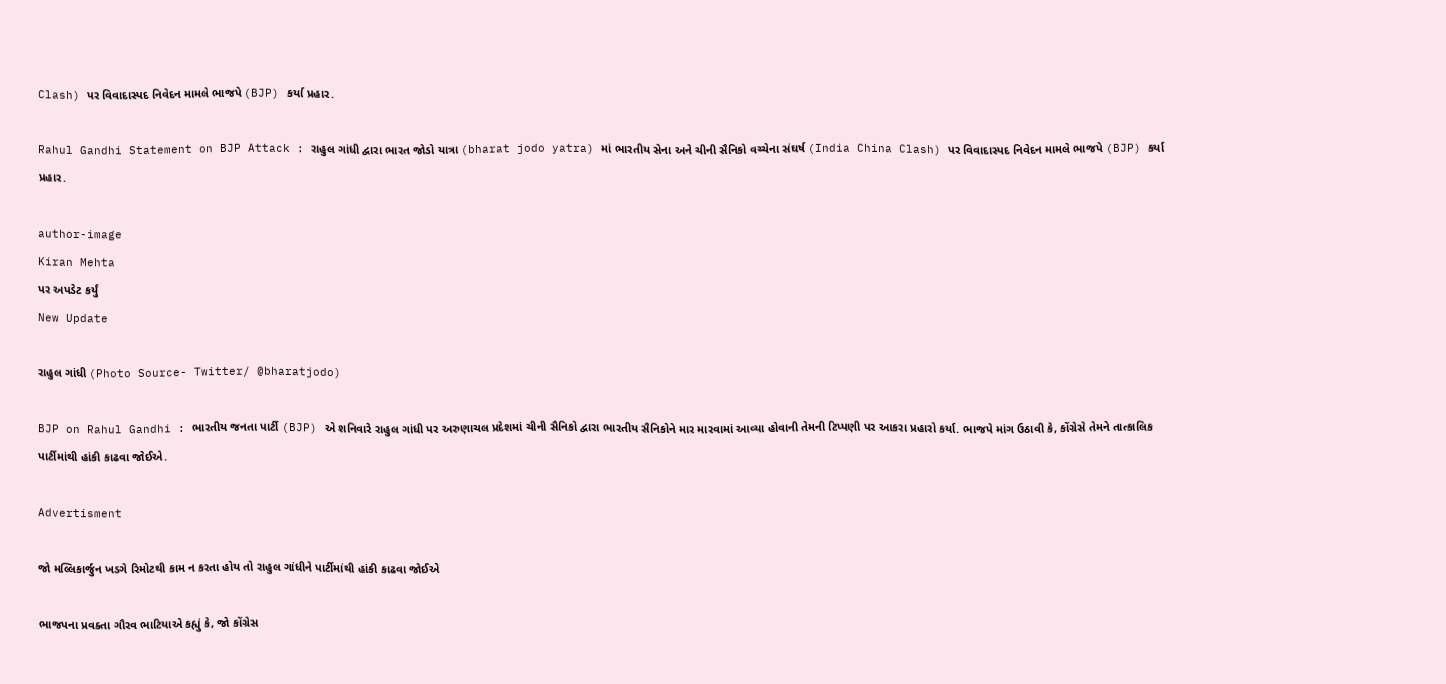Clash) પર વિવાદાસ્પદ નિવેદન મામલે ભાજપે (BJP) કર્યા પ્રહાર.

Rahul Gandhi Statement on BJP Attack : રાહુલ ગાંધી દ્વારા ભારત જોડો યાત્રા (bharat jodo yatra) માં ભારતીય સેના અને ચીની સૈનિકો વચ્ચેના સંઘર્ષ (India China Clash) પર વિવાદાસ્પદ નિવેદન મામલે ભાજપે (BJP) કર્યા પ્રહાર.

author-image
Kiran Mehta
પર અપડેટ કર્યું
New Update

રાહુલ ગાંધી (Photo Source- Twitter/ @bharatjodo)

BJP on Rahul Gandhi : ભારતીય જનતા પાર્ટી (BJP) એ શનિવારે રાહુલ ગાંધી પર અરુણાચલ પ્રદેશમાં ચીની સૈનિકો દ્વારા ભારતીય સૈનિકોને માર મારવામાં આવ્યા હોવાની તેમની ટિપ્પણી પર આકરા પ્રહારો કર્યા. ભાજપે માંગ ઉઠાવી કે, કોંગ્રેસે તેમને તાત્કાલિક પાર્ટીમાંથી હાંકી કાઢવા જોઈએ.

Advertisment

જો મલ્લિકાર્જુન ખડગે રિમોટથી કામ ન કરતા હોય તો રાહુલ ગાંધીને પાર્ટીમાંથી હાંકી કાઢવા જોઈએ

ભાજપના પ્રવક્તા ગૌરવ ભાટિયાએ કહ્યું કે, જો કોંગ્રેસ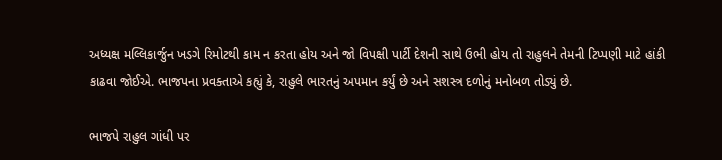અધ્યક્ષ મલ્લિકાર્જુન ખડગે રિમોટથી કામ ન કરતા હોય અને જો વિપક્ષી પાર્ટી દેશની સાથે ઉભી હોય તો રાહુલને તેમની ટિપ્પણી માટે હાંકી કાઢવા જોઈએ. ભાજપના પ્રવક્તાએ કહ્યું કે, રાહુલે ભારતનું અપમાન કર્યું છે અને સશસ્ત્ર દળોનું મનોબળ તોડ્યું છે.

ભાજપે રાહુલ ગાંધી પર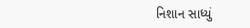નિશાન સાધ્યું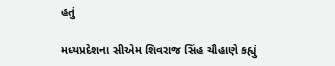હતું

મધ્યપ્રદેશના સીએમ શિવરાજ સિંહ ચૌહાણે કહ્યું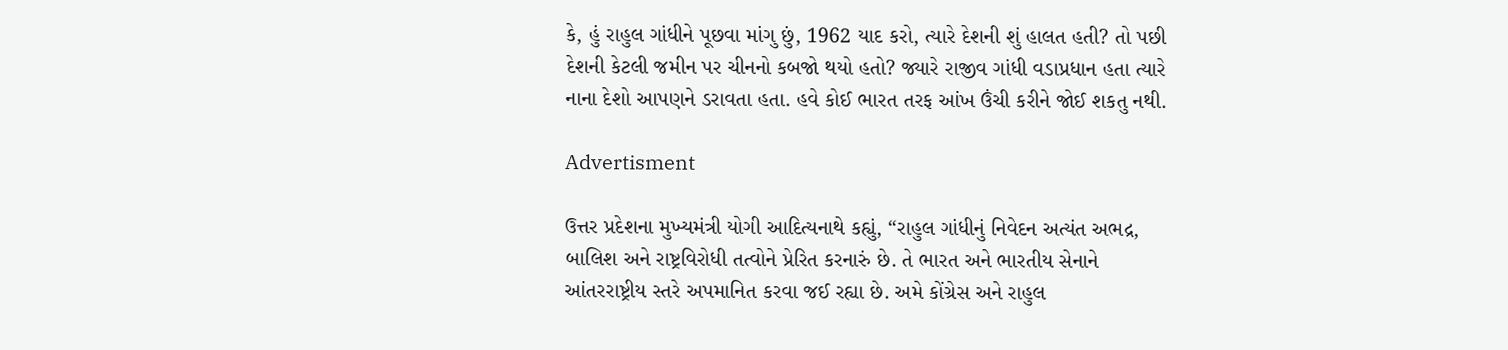કે, હું રાહુલ ગાંધીને પૂછવા માંગુ છું, 1962 યાદ કરો, ત્યારે દેશની શું હાલત હતી? તો પછી દેશની કેટલી જમીન પર ચીનનો કબજો થયો હતો? જ્યારે રાજીવ ગાંધી વડાપ્રધાન હતા ત્યારે નાના દેશો આપણને ડરાવતા હતા. હવે કોઈ ભારત તરફ આંખ ઉંચી કરીને જોઈ શકતુ નથી.

Advertisment

ઉત્તર પ્રદેશના મુખ્યમંત્રી યોગી આદિત્યનાથે કહ્યું, “રાહુલ ગાંધીનું નિવેદન અત્યંત અભદ્ર, બાલિશ અને રાષ્ટ્રવિરોધી તત્વોને પ્રેરિત કરનારું છે. તે ભારત અને ભારતીય સેનાને આંતરરાષ્ટ્રીય સ્તરે અપમાનિત કરવા જઈ રહ્યા છે. અમે કોંગ્રેસ અને રાહુલ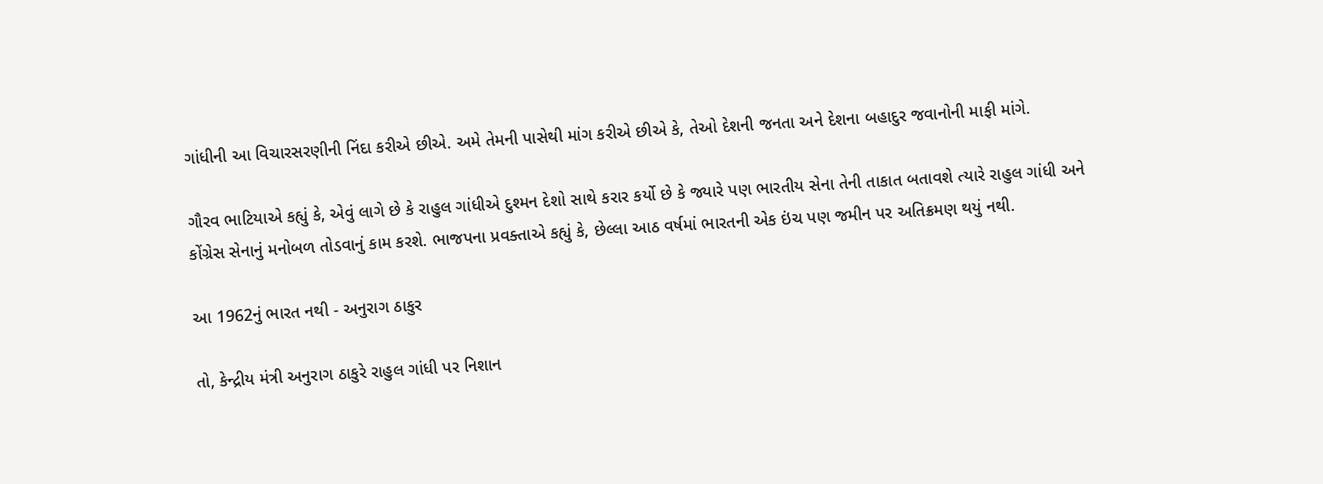ગાંધીની આ વિચારસરણીની નિંદા કરીએ છીએ. અમે તેમની પાસેથી માંગ કરીએ છીએ કે, તેઓ દેશની જનતા અને દેશના બહાદુર જવાનોની માફી માંગે.

ગૌરવ ભાટિયાએ કહ્યું કે, એવું લાગે છે કે રાહુલ ગાંધીએ દુશ્મન દેશો સાથે કરાર કર્યો છે કે જ્યારે પણ ભારતીય સેના તેની તાકાત બતાવશે ત્યારે રાહુલ ગાંધી અને કોંગ્રેસ સેનાનું મનોબળ તોડવાનું કામ કરશે. ભાજપના પ્રવક્તાએ કહ્યું કે, છેલ્લા આઠ વર્ષમાં ભારતની એક ઇંચ પણ જમીન પર અતિક્રમણ થયું નથી.

આ 1962નું ભારત નથી - અનુરાગ ઠાકુર

તો, કેન્દ્રીય મંત્રી અનુરાગ ઠાકુરે રાહુલ ગાંધી પર નિશાન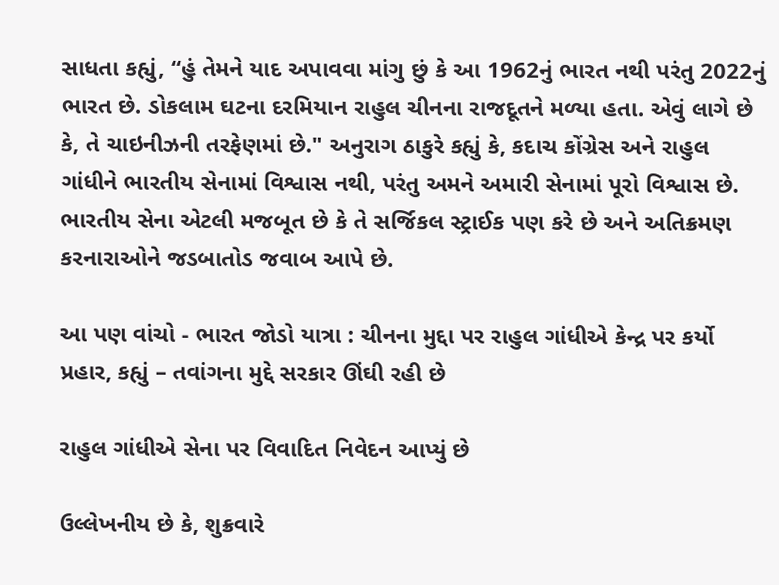સાધતા કહ્યું, “હું તેમને યાદ અપાવવા માંગુ છું કે આ 1962નું ભારત નથી પરંતુ 2022નું ભારત છે. ડોકલામ ઘટના દરમિયાન રાહુલ ચીનના રાજદૂતને મળ્યા હતા. એવું લાગે છે કે, તે ચાઇનીઝની તરફેણમાં છે." અનુરાગ ઠાકુરે કહ્યું કે, કદાચ કોંગ્રેસ અને રાહુલ ગાંધીને ભારતીય સેનામાં વિશ્વાસ નથી, પરંતુ અમને અમારી સેનામાં પૂરો વિશ્વાસ છે. ભારતીય સેના એટલી મજબૂત છે કે તે સર્જિકલ સ્ટ્રાઈક પણ કરે છે અને અતિક્રમણ કરનારાઓને જડબાતોડ જવાબ આપે છે.

આ પણ વાંચો - ભારત જોડો યાત્રા : ચીનના મુદ્દા પર રાહુલ ગાંધીએ કેન્દ્ર પર કર્યો પ્રહાર, કહ્યું – તવાંગના મુદ્દે સરકાર ઊંઘી રહી છે

રાહુલ ગાંધીએ સેના પર વિવાદિત નિવેદન આપ્યું છે

ઉલ્લેખનીય છે કે, શુક્રવારે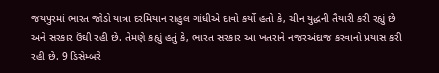જયપુરમાં ભારત જોડો યાત્રા દરમિયાન રાહુલ ગાંધીએ દાવો કર્યો હતો કે, ચીન યુદ્ધની તૈયારી કરી રહ્યું છે અને સરકાર ઉંઘી રહી છે. તેમણે કહ્યું હતું કે, ભારત સરકાર આ ખતરાને નજરઅંદાજ કરવાનો પ્રયાસ કરી રહી છે. 9 ડિસેમ્બરે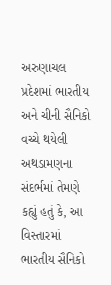અરુણાચલ પ્રદેશમાં ભારતીય અને ચીની સૈનિકો વચ્ચે થયેલી અથડામણના સંદર્ભમાં તેમણે કહ્યું હતું કે, આ વિસ્તારમાં ભારતીય સૈનિકો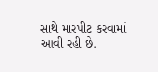સાથે મારપીટ કરવામાં આવી રહી છે.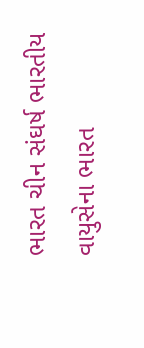ભારત ચીન સંઘર્ષ ભારતીય વાયુસેના ભારત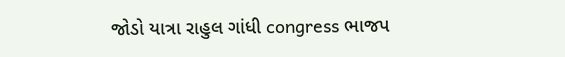જોડો યાત્રા રાહુલ ગાંધી congress ભાજપ